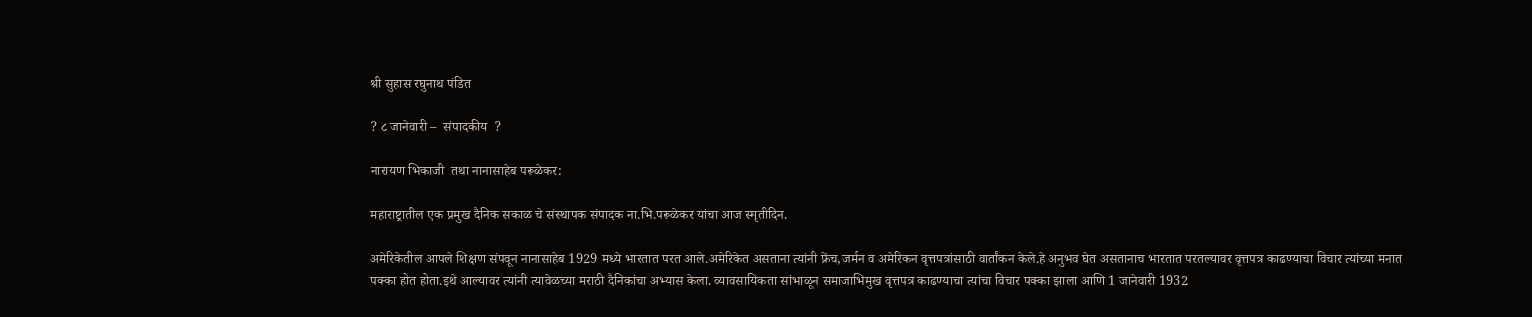श्री सुहास रघुनाथ पंडित

? ८ जानेवारी –  संपादकीय  ?

नारायण भिकाजी  तथा नानासाहेब परूळेकर:

महाराष्ट्रातील एक प्रमुख दैनिक सकाळ चे संस्थापक संपादक ना.भि.परूळेकर यांचा आज स्मृतीदिन.

अमेरिकेतील आपले शिक्षण संपवून नानासाहेब 1929 मध्ये भारतात परत आले.अमेरिकेत असताना त्यांनी फ्रेंच,जर्मन व अमेरिकन वृत्तपत्रांसाठी वार्तांकन केले.हे अनुभव घेत असतानाच भारतात परतल्यावर वृत्तपत्र काढण्याचा विचार त्यांच्या मनात पक्का होत होता.इथे आल्यावर त्यांनी त्यावेळच्या मराठी दैनिकांचा अभ्यास केला. व्यावसायिकता सांभाळून समाजाभिमुख वृत्तपत्र काढण्याचा त्यांचा विचार पक्का झाला आणि 1 जानेवारी 1932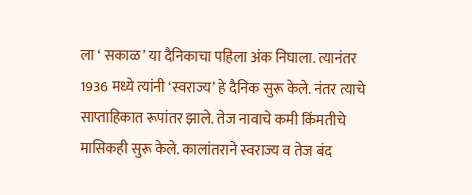ला ‘ सकाळ’ या दैनिकाचा पहिला अंक निघाला. त्यानंतर 1936 मध्ये त्यांनी ‘स्वराज्य’ हे दैनिक सुरू केले. नंतर त्याचे साप्ताहिकात रूपांतर झाले. तेज नावाचे कमी किंमतीचे मासिकही सुरू केले. कालांतराने स्वराज्य व तेज बंद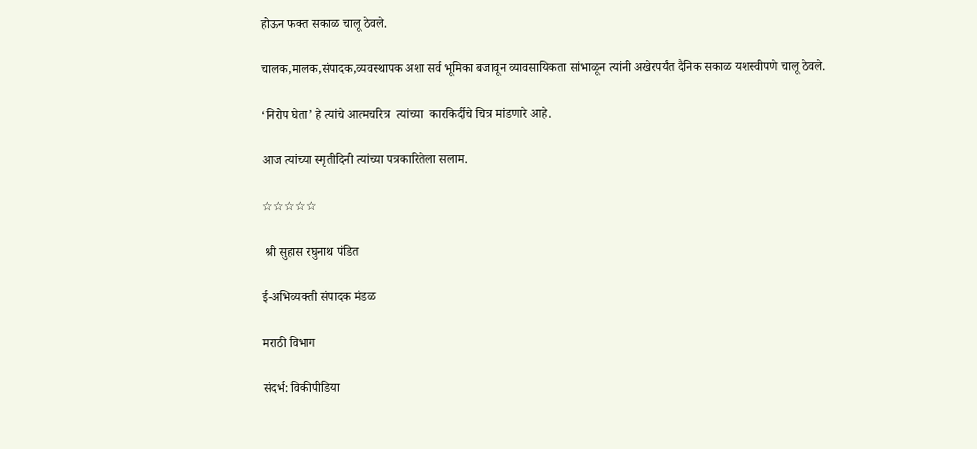होऊन फक्त सकाळ चालू ठेवले.

चालक,मालक,संपादक,व्यवस्थापक अशा सर्व भूमिका बजावून व्यावसायिकता सांभाळून त्यांनी अखेरपर्यंत दैनिक सकाळ यशस्वीपणे चालू ठेवले.

‘निरोप घेता’ हे त्यांचे आत्मचरित्र  त्यांच्या  कारकिर्दीचे चित्र मांडणारे आहे.

आज त्यांच्या स्मृतीदिनी त्यांच्या पत्रकारितेला सलाम.

☆☆☆☆☆

 श्री सुहास रघुनाथ पंडित

ई-अभिव्यक्ती संपादक मंडळ

मराठी विभाग

संदर्भ: विकीपीडिया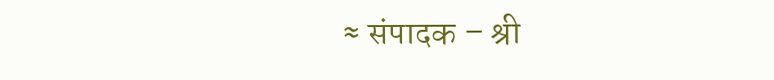≈ संपादक – श्री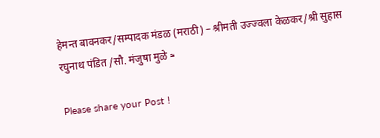हेमन्त बावनकर/सम्पादक मंडळ (मराठी) – श्रीमती उज्ज्वला केळकर/श्री सुहास रघुनाथ पंडित /सौ. मंजुषा मुळे ≈

Please share your Post !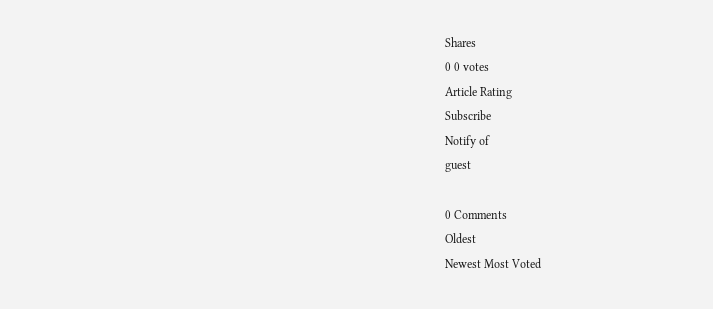Shares
0 0 votes
Article Rating
Subscribe
Notify of
guest

0 Comments
Oldest
Newest Most Voted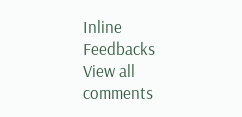Inline Feedbacks
View all comments